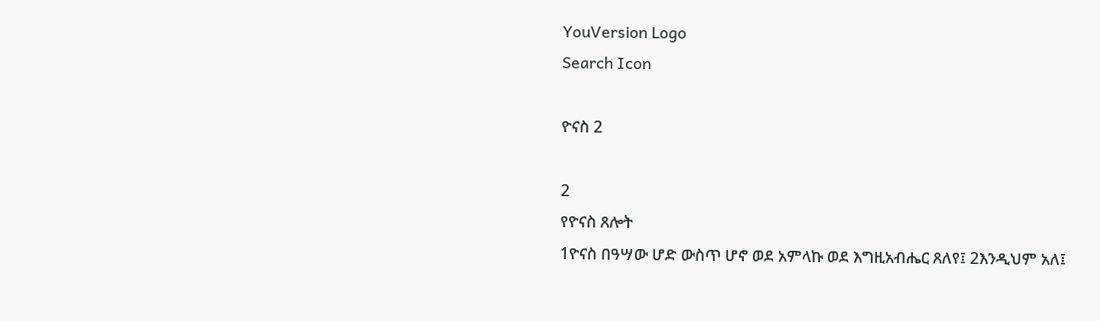YouVersion Logo
Search Icon

ዮናስ 2

2
የዮናስ ጸሎት
1ዮናስ በዓሣው ሆድ ውስጥ ሆኖ ወደ አምላኩ ወደ እግዚአብሔር ጸለየ፤ 2እንዲህም አለ፤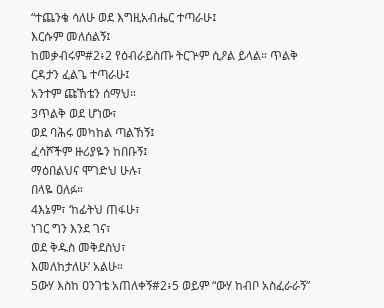“ተጨንቄ ሳለሁ ወደ እግዚአብሔር ተጣራሁ፤
እርሱም መለሰልኝ፤
ከመቃብሩም#2፥2 የዕብራይስጡ ትርጕም ሲዖል ይላል። ጥልቅ ርዳታን ፈልጌ ተጣራሁ፤
አንተም ጩኸቴን ሰማህ።
3ጥልቅ ወደ ሆነው፣
ወደ ባሕሩ መካከል ጣልኸኝ፤
ፈሳሾችም ዙሪያዬን ከበቡኝ፤
ማዕበልህና ሞገድህ ሁሉ፣
በላዬ ዐለፉ።
4እኔም፣ ‘ከፊትህ ጠፋሁ፣
ነገር ግን እንደ ገና፣
ወደ ቅዱስ መቅደስህ፣
እመለከታለሁ’ አልሁ።
5ውሃ እስከ ዐንገቴ አጠለቀኝ#2፥5 ወይም “ውሃ ከብቦ አስፈራራኝ”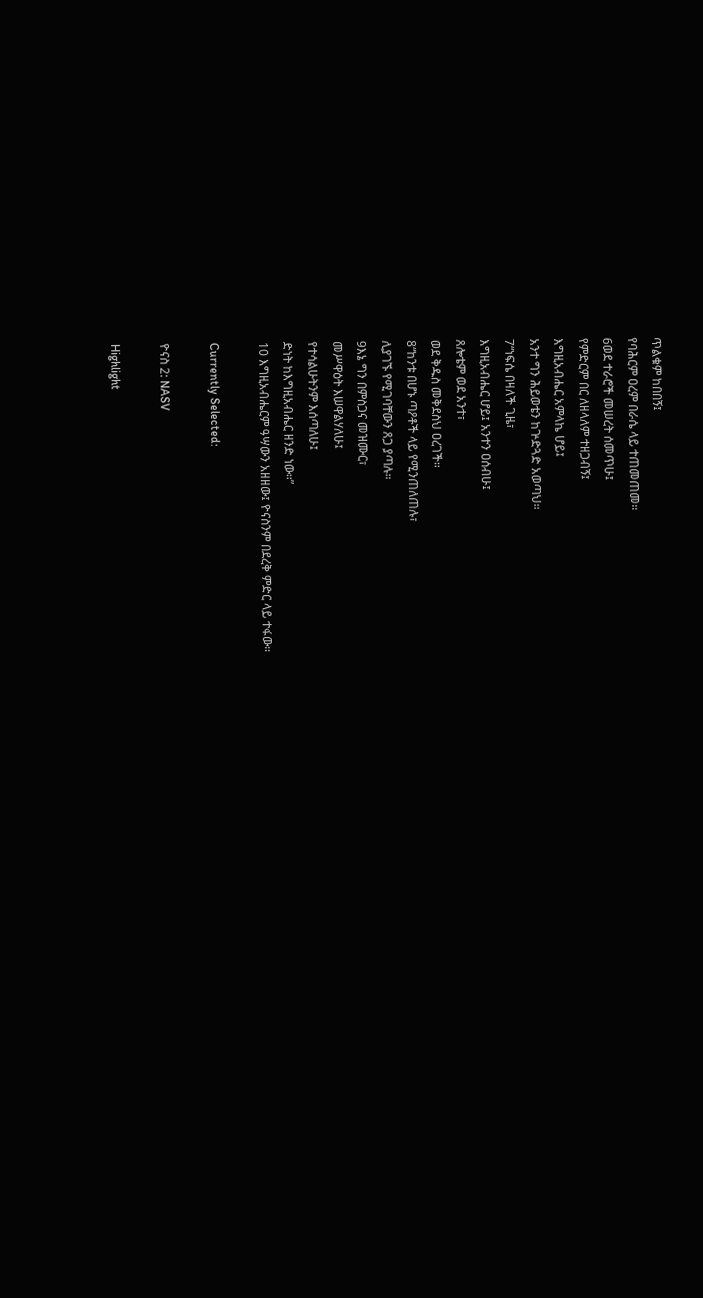ጥልቁም ከበበኝ፤
የባሕርም ዐረም በራሴ ላይ ተጠመጠመ።
6ወደ ተራሮች መሠረት ሰመጥሁ፤
የምድርም በር ለዘላለም ተዘጋብኝ፤
እግዚአብሔር አምላኬ ሆይ፤
አንተ ግን ሕይወቴን ከጕድጓድ አወጣህ።
7“ነፍሴ በዛለች ጊዜ፣
እግዚአብሔር ሆይ፤ አንተን ዐሰብሁ፤
ጸሎቴም ወደ አንተ፣
ወደ ቅዱስ መቅደስህ ዐረገች።
8“ከንቱ በሆኑ ጣዖቶች ላይ የሚንጠለጠሉ፣
ሊያገኙ የሚገባቸውን ጸጋ ያጣሉ።
9እኔ ግን በምስጋና መዝሙር፣
መሥዋዕት እሠዋልሃለሁ፤
የተሳልሁትንም እሰጣለሁ፤
ድነት ከእግዚአብሔር ዘንድ ነው።”
10 እግዚአብሔርም ዓሣውን አዘዘው፤ ዮናስንም በደረቅ ምድር ላይ ተፋው።

Currently Selected:

ዮናስ 2: NASV

Highlight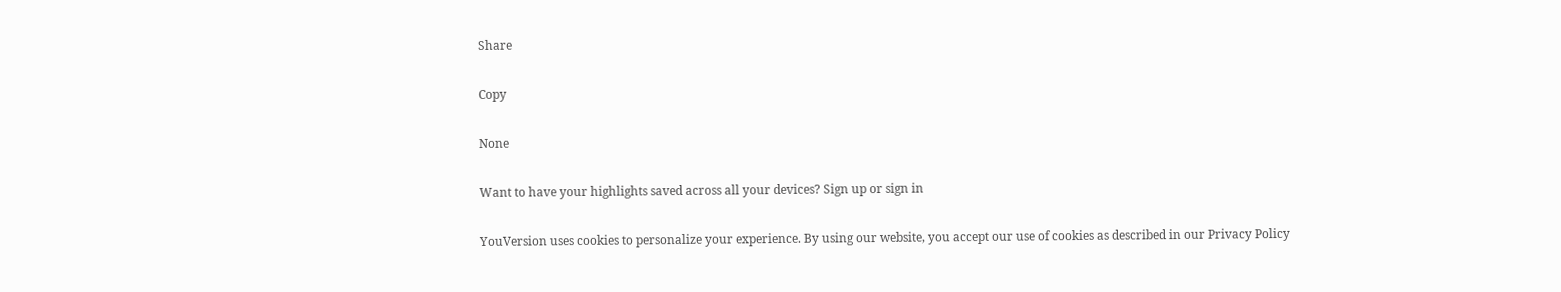Share

Copy

None

Want to have your highlights saved across all your devices? Sign up or sign in

YouVersion uses cookies to personalize your experience. By using our website, you accept our use of cookies as described in our Privacy Policy